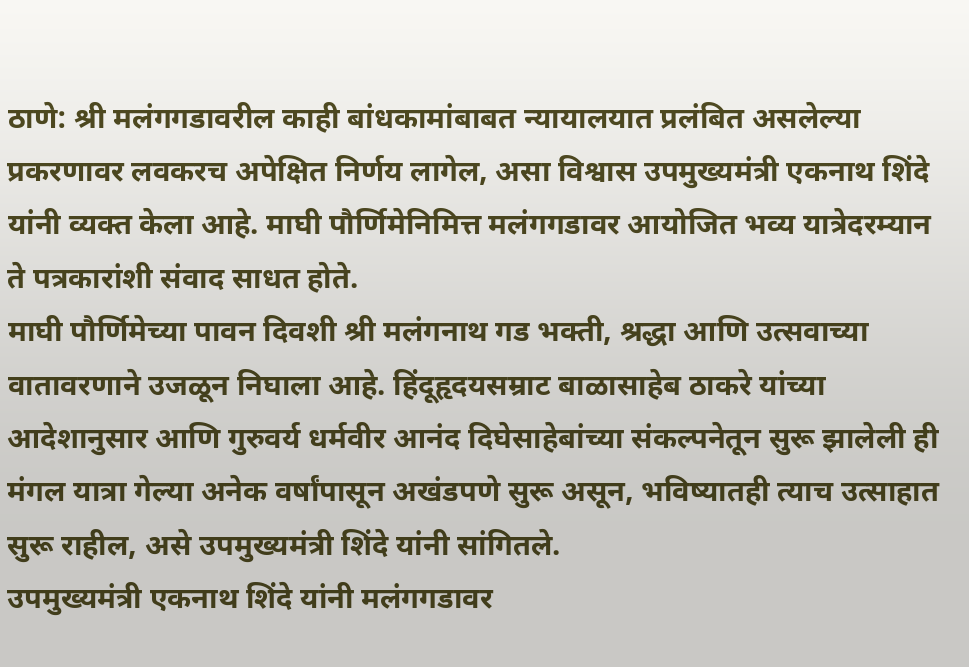ठाणे: श्री मलंगगडावरील काही बांधकामांबाबत न्यायालयात प्रलंबित असलेल्या प्रकरणावर लवकरच अपेक्षित निर्णय लागेल, असा विश्वास उपमुख्यमंत्री एकनाथ शिंदे यांनी व्यक्त केला आहे. माघी पौर्णिमेनिमित्त मलंगगडावर आयोजित भव्य यात्रेदरम्यान ते पत्रकारांशी संवाद साधत होते.
माघी पौर्णिमेच्या पावन दिवशी श्री मलंगनाथ गड भक्ती, श्रद्धा आणि उत्सवाच्या वातावरणाने उजळून निघाला आहे. हिंदूहृदयसम्राट बाळासाहेब ठाकरे यांच्या आदेशानुसार आणि गुरुवर्य धर्मवीर आनंद दिघेसाहेबांच्या संकल्पनेतून सुरू झालेली ही मंगल यात्रा गेल्या अनेक वर्षांपासून अखंडपणे सुरू असून, भविष्यातही त्याच उत्साहात सुरू राहील, असे उपमुख्यमंत्री शिंदे यांनी सांगितले.
उपमुख्यमंत्री एकनाथ शिंदे यांनी मलंगगडावर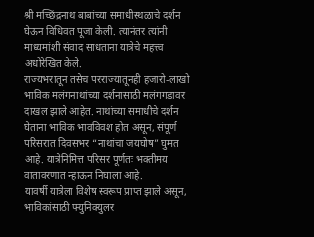श्री मच्छिंद्रनाथ बाबांच्या समाधीस्थळाचे दर्शन घेऊन विधिवत पूजा केली. त्यानंतर त्यांनी माध्यमांशी संवाद साधताना यात्रेचे महत्त्व अधोरेखित केले.
राज्यभरातून तसेच परराज्यातूनही हजारो-लाखो भाविक मलंगनाथांच्या दर्शनासाठी मलंगगडावर दाखल झाले आहेत. नाथांच्या समाधीचे दर्शन घेताना भाविक भावविवश होत असून, संपूर्ण परिसरात दिवसभर “नाथांचा जयघोष” घुमत आहे. यात्रेनिमित्त परिसर पूर्णतः भक्तीमय वातावरणात न्हाऊन निघाला आहे.
यावर्षी यात्रेला विशेष स्वरूप प्राप्त झाले असून, भाविकांसाठी फ्युनिक्युलर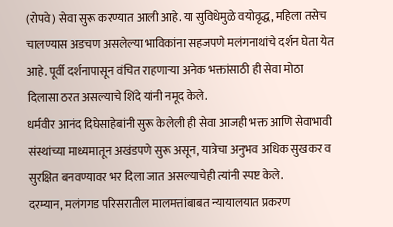(रोपवे) सेवा सुरू करण्यात आली आहे. या सुविधेमुळे वयोवृद्ध, महिला तसेच चालण्यास अडचण असलेल्या भाविकांना सहजपणे मलंगनाथांचे दर्शन घेता येत आहे. पूर्वी दर्शनापासून वंचित राहणाऱ्या अनेक भक्तांसाठी ही सेवा मोठा दिलासा ठरत असल्याचे शिंदे यांनी नमूद केले.
धर्मवीर आनंद दिघेसाहेबांनी सुरू केलेली ही सेवा आजही भक्त आणि सेवाभावी संस्थांच्या माध्यमातून अखंडपणे सुरू असून, यात्रेचा अनुभव अधिक सुखकर व सुरक्षित बनवण्यावर भर दिला जात असल्याचेही त्यांनी स्पष्ट केले.
दरम्यान, मलंगगड परिसरातील मालमत्तांबाबत न्यायालयात प्रकरण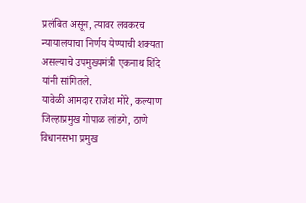प्रलंबित असून, त्यावर लवकरच न्यायालयाचा निर्णय येण्याची शक्यता असल्याचे उपमुख्यमंत्री एकनाथ शिंदे यांनी सांगितले.
यावेळी आमदार राजेश मोरे, कल्याण जिल्हाप्रमुख गोपाळ लांडगे, ठाणे विधानसभा प्रमुख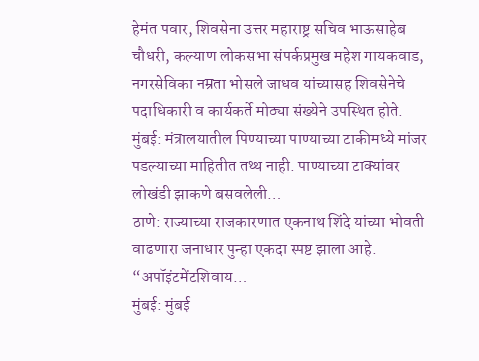हेमंत पवार, शिवसेना उत्तर महाराष्ट्र सचिव भाऊसाहेब चौधरी, कल्याण लोकसभा संपर्कप्रमुख महेश गायकवाड, नगरसेविका नम्रता भोसले जाधव यांच्यासह शिवसेनेचे पदाधिकारी व कार्यकर्ते मोठ्या संख्येने उपस्थित होते.
मुंबई: मंत्रालयातील पिण्याच्या पाण्याच्या टाकीमध्ये मांजर पडल्याच्या माहितीत तथ्थ नाही. पाण्याच्या टाक्यांवर लोखंडी झाकणे बसवलेली…
ठाणे: राज्याच्या राजकारणात एकनाथ शिंदे यांच्या भोवती वाढणारा जनाधार पुन्हा एकदा स्पष्ट झाला आहे. “अपॉइंटमेंटशिवाय…
मुंबई: मुंबई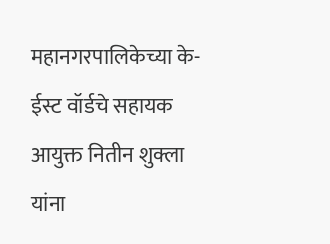महानगरपालिकेच्या के-ईस्ट वॉर्डचे सहायक आयुक्त नितीन शुक्ला यांना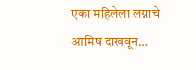एका महिलेला लग्नाचे आमिष दाखवून…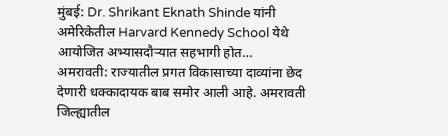मुंबई: Dr. Shrikant Eknath Shinde यांनी अमेरिकेतील Harvard Kennedy School येथे आयोजित अभ्यासदौऱ्यात सहभागी होत…
अमरावती: राज्यातील प्रगत विकासाच्या दाव्यांना छेद देणारी धक्कादायक बाब समोर आली आहे. अमरावती जिल्ह्यातील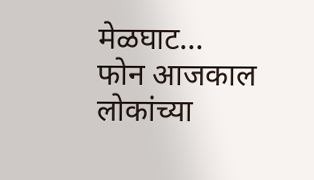मेळघाट…
फोन आजकाल लोकांच्या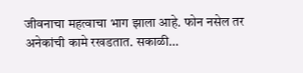जीवनाचा महत्वाचा भाग झाला आहे. फोन नसेल तर अनेकांची कामे रखडतात. सकाळी…